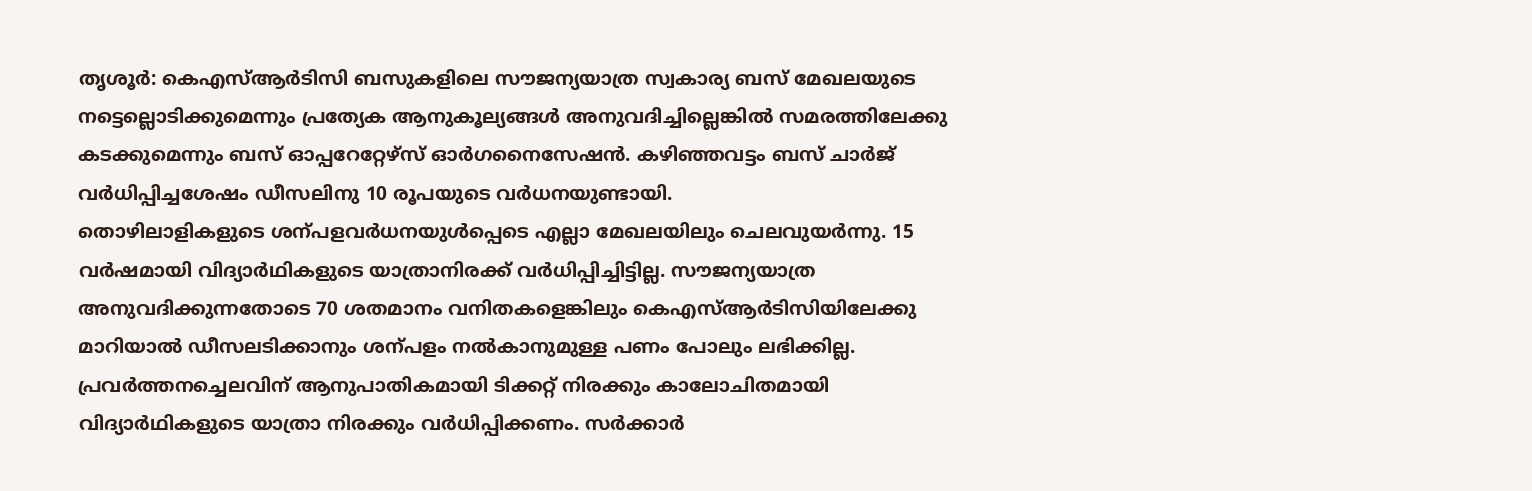തൃശൂർ: കെഎസ്ആർടിസി ബസുകളിലെ സൗജന്യയാത്ര സ്വകാര്യ ബസ് മേഖലയുടെ നട്ടെല്ലൊടിക്കുമെന്നും പ്രത്യേക ആനുകൂല്യങ്ങൾ അനുവദിച്ചില്ലെങ്കിൽ സമരത്തിലേക്കു കടക്കുമെന്നും ബസ് ഓപ്പറേറ്റേഴ്സ് ഓർഗനൈസേഷൻ. കഴിഞ്ഞവട്ടം ബസ് ചാർജ് വർധിപ്പിച്ചശേഷം ഡീസലിനു 10 രൂപയുടെ വർധനയുണ്ടായി.
തൊഴിലാളികളുടെ ശന്പളവർധനയുൾപ്പെടെ എല്ലാ മേഖലയിലും ചെലവുയർന്നു. 15 വർഷമായി വിദ്യാർഥികളുടെ യാത്രാനിരക്ക് വർധിപ്പിച്ചിട്ടില്ല. സൗജന്യയാത്ര അനുവദിക്കുന്നതോടെ 70 ശതമാനം വനിതകളെങ്കിലും കെഎസ്ആർടിസിയിലേക്കു മാറിയാൽ ഡീസലടിക്കാനും ശന്പളം നൽകാനുമുള്ള പണം പോലും ലഭിക്കില്ല.
പ്രവർത്തനച്ചെലവിന് ആനുപാതികമായി ടിക്കറ്റ് നിരക്കും കാലോചിതമായി വിദ്യാർഥികളുടെ യാത്രാ നിരക്കും വർധിപ്പിക്കണം. സർക്കാർ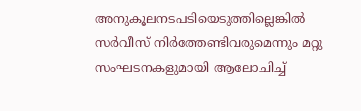അനുകൂലനടപടിയെടുത്തില്ലെങ്കിൽ സർവീസ് നിർത്തേണ്ടിവരുമെന്നും മറ്റു സംഘടനകളുമായി ആലോചിച്ച്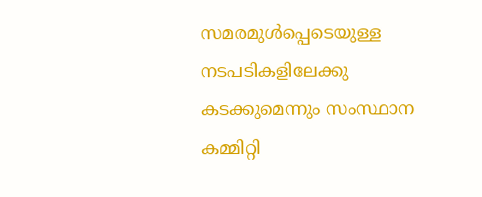സമരമുൾപ്പെടെയുള്ള നടപടികളിലേക്കു കടക്കുമെന്നും സംസ്ഥാന കമ്മിറ്റി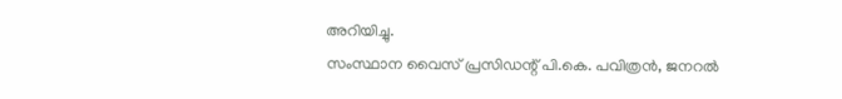അറിയിച്ചു.
സംസ്ഥാന വൈസ് പ്രസിഡന്റ് പി.കെ. പവിത്രൻ, ജനറൽ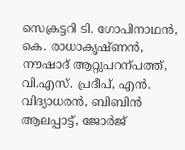സെക്രട്ടറി ടി. ഗോപിനാഥൻ, കെ. രാധാകൃഷ്ണൻ, നൗഷാദ് ആറ്റുപറന്പത്ത്, വി.എസ്. പ്രദീപ്, എൻ. വിദ്യാധരൻ, ബിബിൻ ആലപ്പാട്ട്, ജോർജ്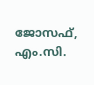ജോസഫ്, എം.സി.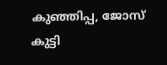കുഞ്ഞിപ്പ, ജോസ് കുട്ടി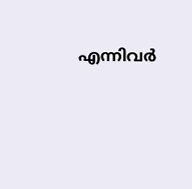എന്നിവർ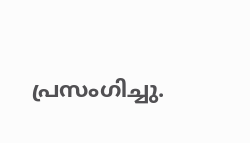പ്രസംഗിച്ചു.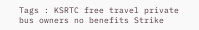Tags : KSRTC free travel private bus owners no benefits Strike